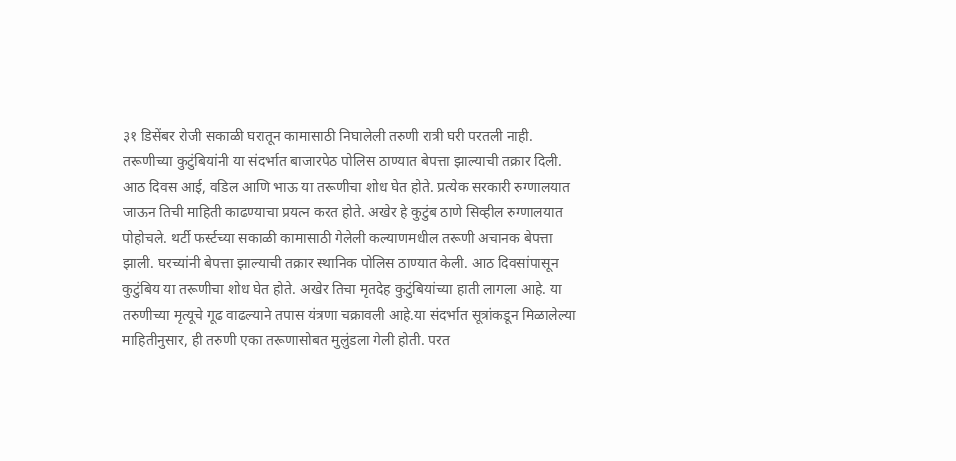३१ डिसेंबर रोजी सकाळी घरातून कामासाठी निघालेली तरुणी रात्री घरी परतली नाही. तरूणीच्या कुटुंबियांनी या संदर्भात बाजारपेठ पोलिस ठाण्यात बेपत्ता झाल्याची तक्रार दिली. आठ दिवस आई, वडिल आणि भाऊ या तरूणीचा शोध घेत होते. प्रत्येक सरकारी रुग्णालयात जाऊन तिची माहिती काढण्याचा प्रयत्न करत होते. अखेर हे कुटुंब ठाणे सिव्हील रुग्णालयात पोहोचले. थर्टी फर्स्टच्या सकाळी कामासाठी गेलेली कल्याणमधील तरूणी अचानक बेपत्ता झाली. घरच्यांनी बेपत्ता झाल्याची तक्रार स्थानिक पोलिस ठाण्यात केली. आठ दिवसांपासून कुटुंबिय या तरूणीचा शोध घेत होते. अखेर तिचा मृतदेह कुटुंबियांच्या हाती लागला आहे. या तरुणीच्या मृत्यूचे गूढ वाढल्याने तपास यंत्रणा चक्रावली आहे.या संदर्भात सूत्रांकडून मिळालेल्या माहितीनुसार, ही तरुणी एका तरूणासोबत मुलुंडला गेली होती. परत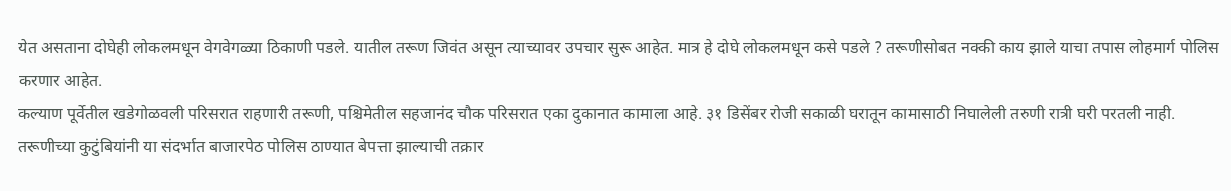येत असताना दोघेही लोकलमधून वेगवेगळ्या ठिकाणी पडले. यातील तरूण जिवंत असून त्याच्यावर उपचार सुरू आहेत. मात्र हे दोघे लोकलमधून कसे पडले ? तरूणीसोबत नक्की काय झाले याचा तपास लोहमार्ग पोलिस करणार आहेत.
कल्याण पूर्वेतील खडेगोळवली परिसरात राहणारी तरूणी, पश्चिमेतील सहजानंद चौक परिसरात एका दुकानात कामाला आहे. ३१ डिसेंबर रोजी सकाळी घरातून कामासाठी निघालेली तरुणी रात्री घरी परतली नाही. तरूणीच्या कुटुंबियांनी या संदर्भात बाजारपेठ पोलिस ठाण्यात बेपत्ता झाल्याची तक्रार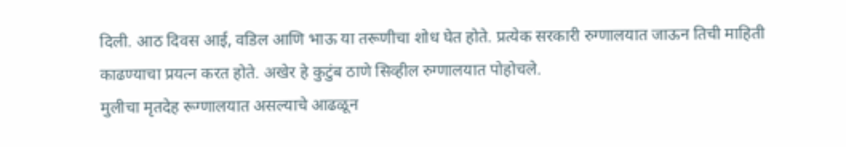दिली. आठ दिवस आई, वडिल आणि भाऊ या तरूणीचा शोध घेत होते. प्रत्येक सरकारी रुग्णालयात जाऊन तिची माहिती काढण्याचा प्रयत्न करत होते. अखेर हे कुटुंब ठाणे सिव्हील रुग्णालयात पोहोचले.
मुलीचा मृतदेह रूग्णालयात असल्याचे आढळून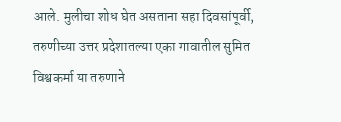आले. मुलीचा शोध घेत असताना सहा दिवसांपूर्वी, तरुणीच्या उत्तर प्रदेशातल्या एका गावातील सुमित विश्वकर्मा या तरुणाने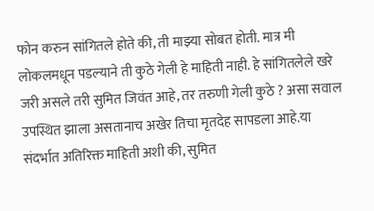फोन करुन सांगितले होते की, ती माझ्या सोबत होती. मात्र मी लोकलमधून पडल्याने ती कुठे गेली हे माहिती नाही. हे सांगितलेले खरे जरी असले तरी सुमित जिवंत आहे, तर तरुणी गेली कुठे ? असा सवाल उपस्थित झाला असतानाच अखेर तिचा मृतदेह सापडला आहे.या संदर्भात अतिरिक्त माहिती अशी की, सुमित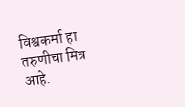विश्वकर्मा हा तरुणीचा मित्र आहे.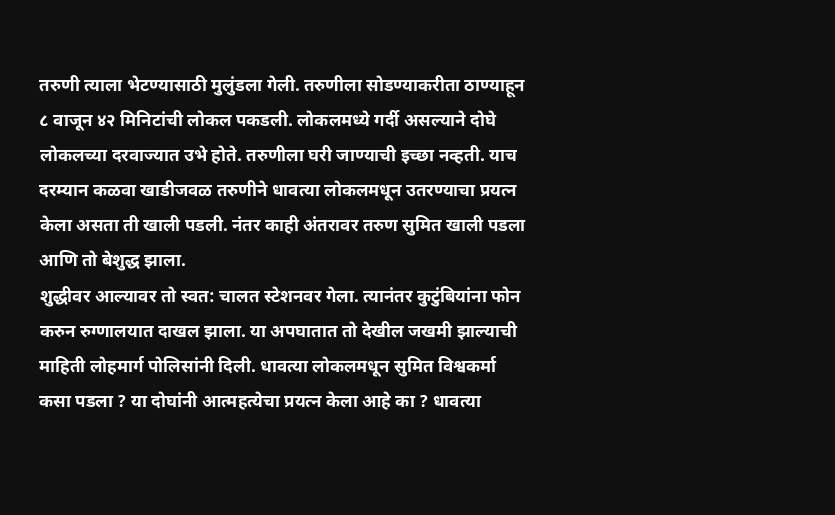तरुणी त्याला भेटण्यासाठी मुलुंडला गेली. तरुणीला सोडण्याकरीता ठाण्याहून ८ वाजून ४२ मिनिटांची लोकल पकडली. लोकलमध्ये गर्दी असल्याने दोघे लोकलच्या दरवाज्यात उभे होते. तरुणीला घरी जाण्याची इच्छा नव्हती. याच दरम्यान कळवा खाडीजवळ तरुणीने धावत्या लोकलमधून उतरण्याचा प्रयत्न केला असता ती खाली पडली. नंतर काही अंतरावर तरुण सुमित खाली पडला आणि तो बेशुद्ध झाला.
शुद्धीवर आल्यावर तो स्वत: चालत स्टेशनवर गेला. त्यानंतर कुटुंबियांना फोन करुन रुग्णालयात दाखल झाला. या अपघातात तो देखील जखमी झाल्याची माहिती लोहमार्ग पोलिसांनी दिली. धावत्या लोकलमधून सुमित विश्वकर्मा कसा पडला ? या दोघांनी आत्महत्येचा प्रयत्न केला आहे का ? धावत्या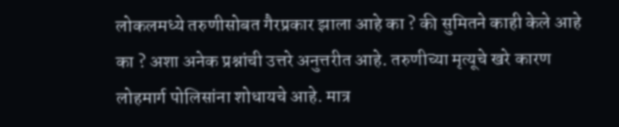लोकलमध्ये तरुणीसोबत गैरप्रकार झाला आहे का ? की सुमितने काही केले आहे का ? अशा अनेक प्रश्नांची उत्तरे अनुत्तरीत आहे. तरुणीच्या मृत्यूचे खरे कारण लोहमार्ग पोलिसांना शोधायचे आहे. मात्र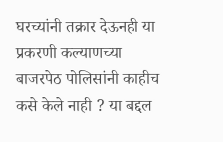घरच्यांनी तक्रार देऊनही या प्रकरणी कल्याणच्या बाजरपेठ पोलिसांनी काहीच कसे केले नाही ? या बद्दल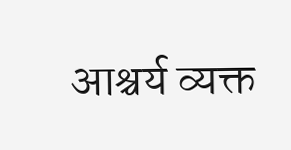आश्चर्य व्यक्त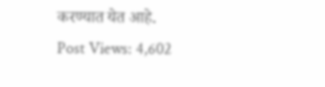करण्यात येत आहे.
Post Views: 4,602